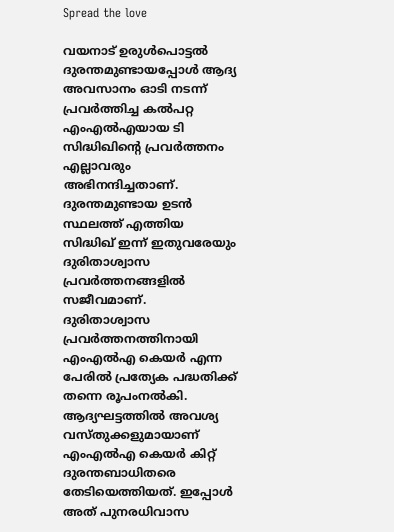Spread the love

വയനാട് ഉരുള്‍പൊട്ടല്‍ ദുരന്തമുണ്ടായപ്പോള്‍ ആദ്യ അവസാനം ഓടി നടന്ന് പ്രവര്‍ത്തിച്ച കല്‍പറ്റ എംഎല്‍എയായ ടി സിദ്ധിഖിന്റെ പ്രവര്‍ത്തനം എല്ലാവരും അഭിനന്ദിച്ചതാണ്.
ദുരന്തമുണ്ടായ ഉടന്‍ സ്ഥലത്ത് എത്തിയ സിദ്ധിഖ് ഇന്ന് ഇതുവരേയും ദുരിതാശ്വാസ പ്രവര്‍ത്തനങ്ങളില്‍ സജീവമാണ്.
ദുരിതാശ്വാസ പ്രവര്‍ത്തനത്തിനായി എംഎല്‍എ കെയര്‍ എന്ന പേരില്‍ പ്രത്യേക പദ്ധതിക്ക് തന്നെ രൂപംനല്‍കി. ആദ്യഘട്ടത്തില്‍ അവശ്യ വസ്തുക്കളുമായാണ് എംഎല്‍എ കെയര്‍ കിറ്റ് ദുരന്തബാധിതരെ തേടിയെത്തിയത്. ഇപ്പോള്‍ അത് പുനരധിവാസ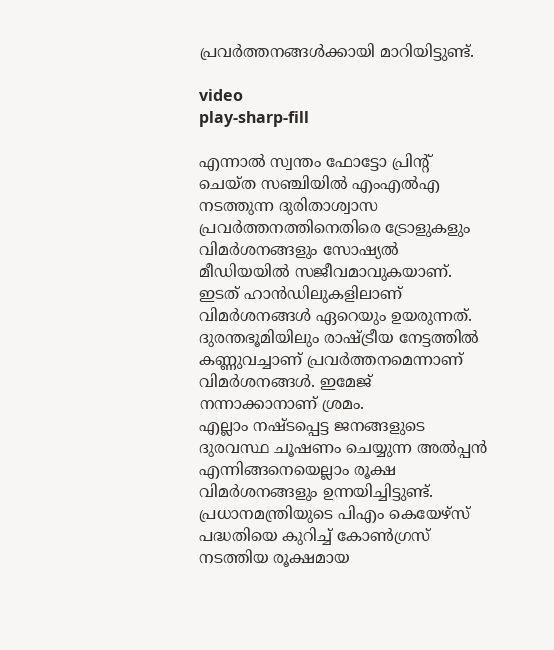പ്രവര്‍ത്തനങ്ങള്‍ക്കായി മാറിയിട്ടുണ്ട്.

video
play-sharp-fill

എന്നാല്‍ സ്വന്തം ഫോട്ടോ പ്രിന്റ് ചെയ്ത സഞ്ചിയില്‍ എംഎല്‍എ നടത്തുന്ന ദുരിതാശ്വാസ പ്രവര്‍ത്തനത്തിനെതിരെ ട്രോളുകളും വിമര്‍ശനങ്ങളും സോഷ്യല്‍ മീഡിയയില്‍ സജീവമാവുകയാണ്. ഇടത് ഹാന്‍ഡിലുകളിലാണ് വിമര്‍ശനങ്ങള്‍ ഏറെയും ഉയരുന്നത്. ദുരന്തഭൂമിയിലും രാഷ്ട്രീയ നേട്ടത്തില്‍ കണ്ണുവച്ചാണ് പ്രവര്‍ത്തനമെന്നാണ് വിമര്‍ശനങ്ങള്‍. ഇമേജ് നന്നാക്കാനാണ് ശ്രമം.
എല്ലാം നഷ്ടപ്പെട്ട ജനങ്ങളുടെ ദുരവസ്ഥ ചൂഷണം ചെയ്യുന്ന അല്‍പ്പന്‍ എന്നിങ്ങനെയെല്ലാം രൂക്ഷ വിമര്‍ശനങ്ങളും ഉന്നയിച്ചിട്ടുണ്ട്.
പ്രധാനമന്ത്രിയുടെ പിഎം കെയേഴ്‌സ് പദ്ധതിയെ കുറിച്ച്‌ കോണ്‍ഗ്രസ് നടത്തിയ രൂക്ഷമായ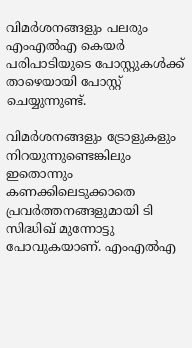വിമര്‍ശനങ്ങളും പലരും എംഎല്‍എ കെയര്‍ പരിപാടിയുടെ പോസ്റ്റുകള്‍ക്ക് താഴെയായി പോസ്റ്റ് ചെയ്യുന്നുണ്ട്.

വിമര്‍ശനങ്ങളും ട്രോളുകളും നിറയുന്നുണ്ടെങ്കിലും ഇതൊന്നും കണക്കിലെടുക്കാതെ പ്രവര്‍ത്തനങ്ങളുമായി ടി സിദ്ധിഖ് മുന്നോട്ടു പോവുകയാണ്. എംഎല്‍എ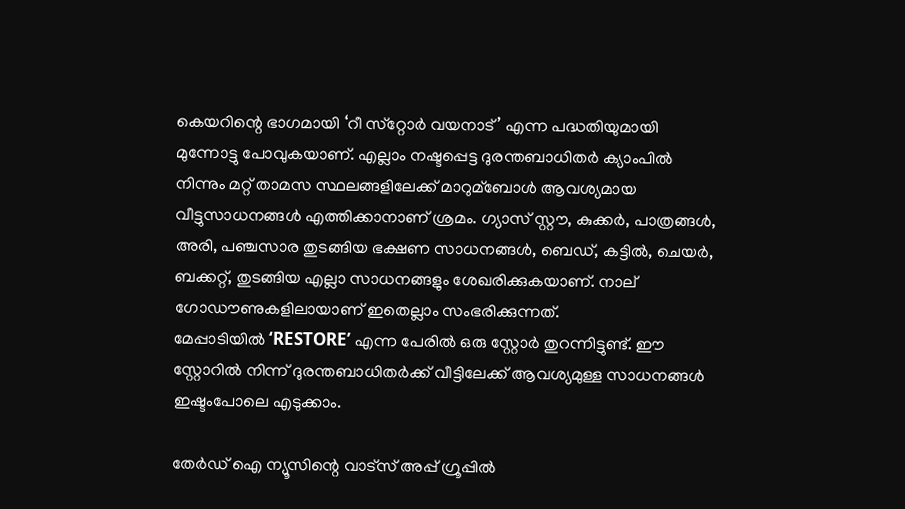കെയറിന്റെ ഭാഗമായി ‘റീ സ്‌റ്റോര്‍ വയനാട്’ എന്ന പദ്ധതിയുമായി മുന്നോട്ടു പോവുകയാണ്. എല്ലാം നഷ്ടപ്പെട്ട ദുരന്തബാധിതര്‍ ക്യാംപില്‍ നിന്നും മറ്റ് താമസ സ്ഥലങ്ങളിലേക്ക് മാറുമ്ബോള്‍ ആവശ്യമായ വീട്ടുസാധനങ്ങള്‍ എത്തിക്കാനാണ് ശ്രമം. ഗ്യാസ് സ്റ്റൗ, കുക്കര്‍, പാത്രങ്ങള്‍, അരി, പഞ്ചസാര തുടങ്ങിയ ഭക്ഷണ സാധനങ്ങള്‍, ബെഡ്, കട്ടില്‍, ചെയര്‍, ബക്കറ്റ്, തുടങ്ങിയ എല്ലാ സാധനങ്ങളും ശേഖരിക്കുകയാണ്. നാല് ഗോഡൗണുകളിലായാണ് ഇതെല്ലാം സംഭരിക്കുന്നത്.
മേപ്പാടിയില്‍ ‘RESTORE’ എന്ന പേരില്‍ ഒരു സ്റ്റോര്‍ തുറന്നിട്ടുണ്ട്. ഈ സ്റ്റോറില്‍ നിന്ന് ദുരന്തബാധിതര്‍ക്ക് വീട്ടിലേക്ക് ആവശ്യമുള്ള സാധനങ്ങള്‍ ഇഷ്ടംപോലെ എടുക്കാം.

തേർഡ് ഐ ന്യൂസിന്റെ വാട്സ് അപ്പ് ഗ്രൂപ്പിൽ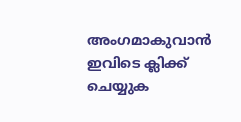അംഗമാകുവാൻ ഇവിടെ ക്ലിക്ക് ചെയ്യുക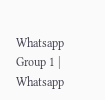Whatsapp Group 1 | Whatsapp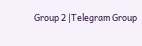Group 2 |Telegram Group